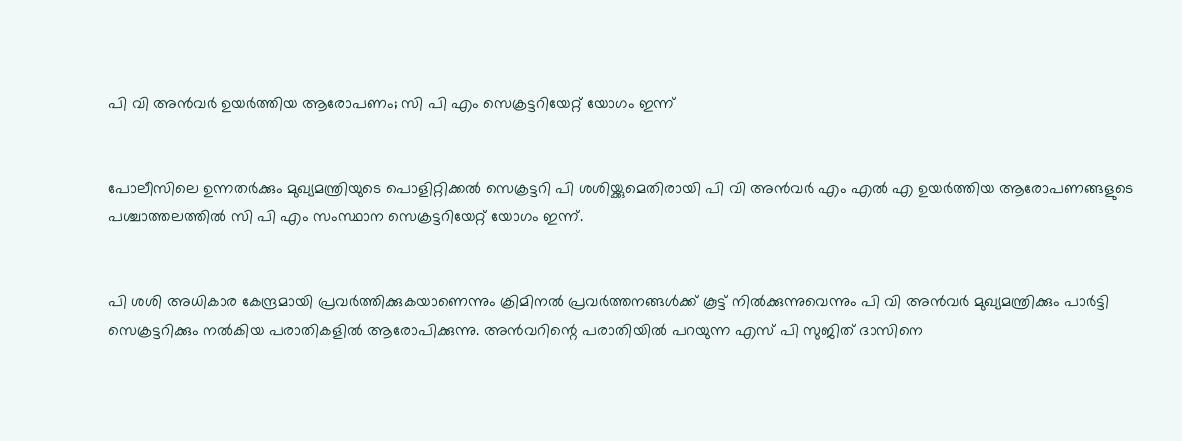പി വി അന്‍വര്‍ ഉയര്‍ത്തിയ ആരോപണം; സി പി എം സെക്രട്ടറിയേറ്റ് യോഗം ഇന്ന്


പോലീസിലെ ഉന്നതര്‍ക്കും മുഖ്യമന്ത്രിയുടെ പൊളിറ്റിക്കല്‍ സെക്രട്ടറി പി ശശിയ്ക്കുമെതിരായി പി വി അന്‍വര്‍ എം എല്‍ എ ഉയര്‍ത്തിയ ആരോപണങ്ങളുടെ പശ്ചാത്തലത്തില്‍ സി പി എം സംസ്ഥാന സെക്രട്ടറിയേറ്റ് യോഗം ഇന്ന്.


പി ശശി അധികാര കേന്ദ്രമായി പ്രവര്‍ത്തിക്കുകയാണെന്നും ക്രിമിനല്‍ പ്രവര്‍ത്തനങ്ങള്‍ക്ക് കൂട്ട് നില്‍ക്കുന്നുവെന്നും പി വി അന്‍വര്‍ മുഖ്യമന്ത്രിക്കും പാര്‍ട്ടി സെക്രട്ടറിക്കും നല്‍കിയ പരാതികളില്‍ ആരോപിക്കുന്നു. അന്‍വറിന്റെ പരാതിയില്‍ പറയുന്ന എസ് പി സുജിത് ദാസിനെ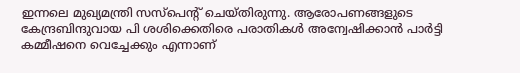ഇന്നലെ മുഖ്യമന്ത്രി സസ്‌പെന്റ് ചെയ്തിരുന്നു. ആരോപണങ്ങളുടെ കേന്ദ്രബിന്ദുവായ പി ശശിക്കെതിരെ പരാതികള്‍ അന്വേഷിക്കാന്‍ പാര്‍ട്ടി കമ്മീഷനെ വെച്ചേക്കും എന്നാണ്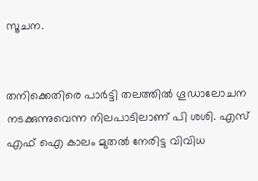സൂചന.


തനിക്കെതിരെ പാര്‍ട്ടി തലത്തില്‍ ഗൂഡാലോചന നടക്കുന്നുവെന്ന നിലപാടിലാണ് പി ശശി. എസ് എഫ് ഐ കാലം മുതല്‍ നേരിട്ട വിവിധ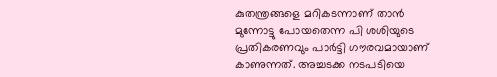കുതന്ത്രങ്ങളെ മറികടന്നാണ് താന്‍ മുന്നോട്ടു പോയതെന്ന പി ശശിയുടെ പ്രതികരണവും പാര്‍ട്ടി ഗൗരവമായാണ് കാണുന്നത്. അച്ചടക്ക നടപടിയെ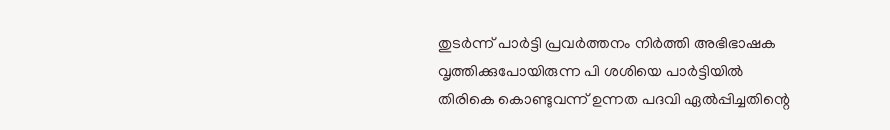തുടര്‍ന്ന് പാര്‍ട്ടി പ്രവര്‍ത്തനം നിര്‍ത്തി അഭിഭാഷക വൃത്തിക്കുപോയിരുന്ന പി ശശിയെ പാര്‍ട്ടിയില്‍ തിരികെ കൊണ്ടുവന്ന് ഉന്നത പദവി ഏല്‍പ്പിച്ചതിന്റെ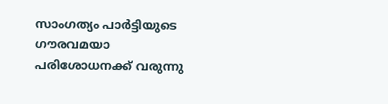സാംഗത്യം പാര്‍ട്ടിയുടെ ഗൗരവമയാ പരിശോധനക്ക് വരുന്നു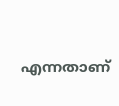എന്നതാണ്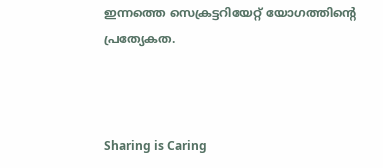ഇന്നത്തെ സെക്രട്ടറിയേറ്റ് യോഗത്തിന്റെ പ്രത്യേകത.



Sharing is Caring